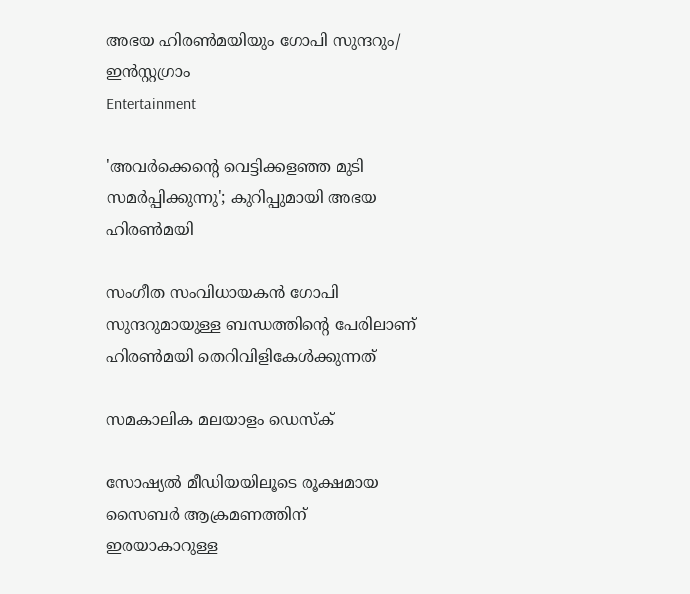അഭയ ഹിരൺമയിയും ഗോപി സുന്ദറും/ ഇൻസ്റ്റഗ്രാം
Entertainment

'അവർക്കെന്റെ വെട്ടിക്കളഞ്ഞ മുടി സമർപ്പിക്കുന്നു'; കുറിപ്പുമായി അഭയ ഹിരൺമയി

സംഗീത സംവിധായകൻ ഗോപി സുന്ദറുമായുള്ള ബന്ധത്തിന്റെ പേരിലാണ് ഹിരൺമയി തെറിവിളികേൾക്കുന്നത്

സമകാലിക മലയാളം ഡെസ്ക്

സോഷ്യൽ മീഡിയയിലൂടെ രൂക്ഷമായ സൈബർ ആക്രമണത്തിന് ഇരയാകാറുള്ള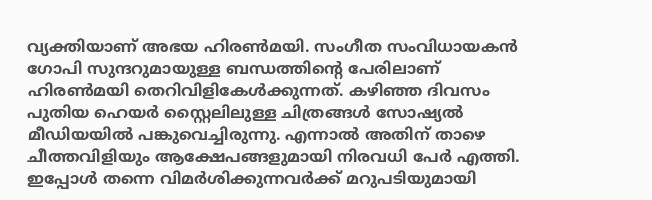വ്യക്തിയാണ് അഭയ ഹിരൺമയി. സംഗീത സംവിധായകൻ ഗോപി സുന്ദറുമായുള്ള ബന്ധത്തിന്റെ പേരിലാണ് ഹിരൺമയി തെറിവിളികേൾക്കുന്നത്. കഴിഞ്ഞ ദിവസം പുതിയ ഹെയർ സ്റ്റൈലിലുള്ള ചിത്രങ്ങൾ സോഷ്യൽ മീഡിയയിൽ പങ്കുവെച്ചിരുന്നു. എന്നാൽ അതിന് താഴെ ചീത്തവിളിയും ആക്ഷേപങ്ങളുമായി നിരവധി പേർ എത്തി. ഇപ്പോൾ തന്നെ വിമർശിക്കുന്നവർക്ക് മറുപടിയുമായി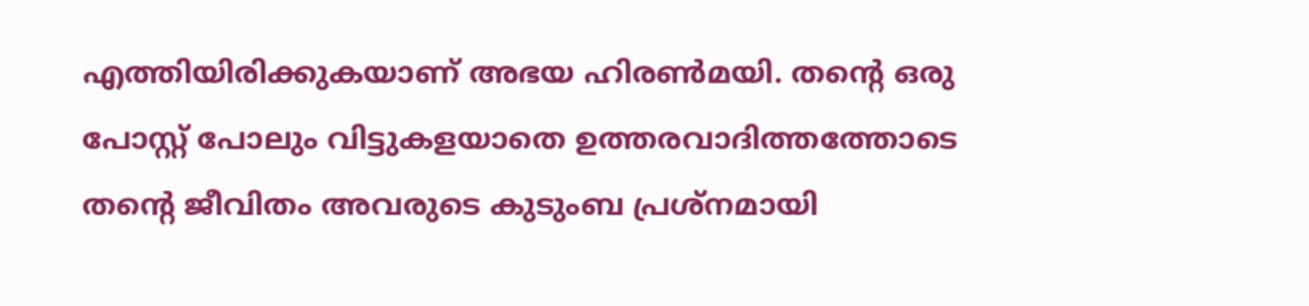എത്തിയിരിക്കുകയാണ് അഭയ ഹിരൺമയി. തന്റെ ഒരു പോസ്റ്റ് പോലും വിട്ടുകളയാതെ ഉത്തരവാദിത്തത്തോടെ തന്റെ ജീവിതം അവരുടെ കുടുംബ പ്രശ്നമായി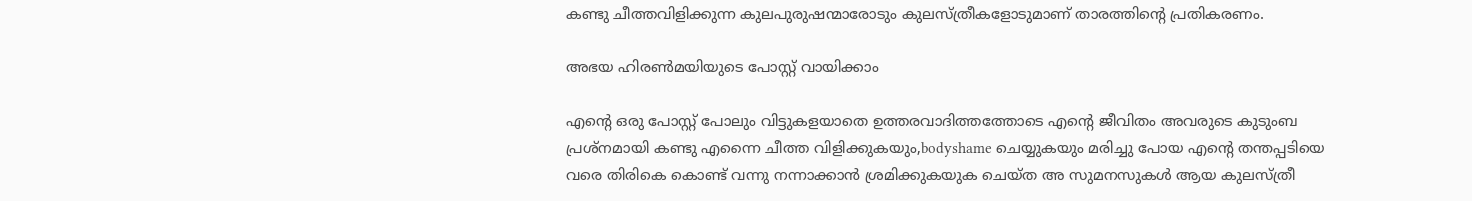കണ്ടു ചീത്തവിളിക്കുന്ന കുലപുരുഷന്മാരോടും കുലസ്ത്രീകളോടുമാണ് താരത്തിന്റെ പ്രതികരണം.

അഭയ ഹിരൺമയിയുടെ പോസ്റ്റ് വായിക്കാം

എന്റെ ഒരു പോസ്റ്റ് പോലും വിട്ടുകളയാതെ ഉത്തരവാദിത്തത്തോടെ എന്റെ ജീവിതം അവരുടെ കുടുംബ പ്രശ്നമായി കണ്ടു എന്നൈ ചീത്ത വിളിക്കുകയും,bodyshame ചെയ്യുകയും മരിച്ചു പോയ എന്റെ തന്തപ്പടിയെ വരെ തിരികെ കൊണ്ട് വന്നു നന്നാക്കാൻ ശ്രമിക്കുകയുക ചെയ്ത അ സുമനസുകൾ ആയ കുലസ്ത്രീ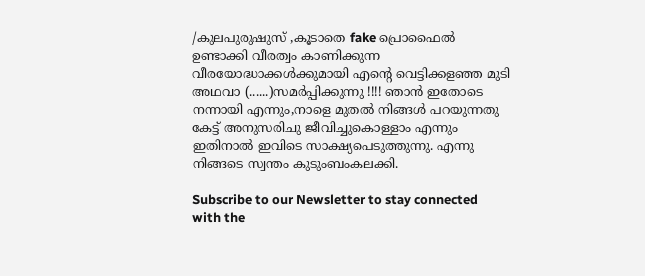/കുലപുരുഷുസ്‌ ,കൂടാതെ fake പ്രൊഫൈൽ ഉണ്ടാക്കി വീരത്വം കാണിക്കുന്ന വീരയോദ്ധാക്കൾക്കുമായി എന്റെ വെട്ടിക്കളഞ്ഞ മുടി അഥവാ (......)സമർപ്പിക്കുന്നു !!!! ഞാൻ ഇതോടെ നന്നായി എന്നും,നാളെ മുതൽ നിങ്ങൾ പറയുന്നതു കേട്ട് അനുസരിചു ജീവിച്ചുകൊള്ളാം എന്നും ഇതിനാൽ ഇവിടെ സാക്ഷ്യപെടുത്തുന്നു. എന്നു നിങ്ങടെ സ്വന്തം കുടുംബംകലക്കി.

Subscribe to our Newsletter to stay connected with the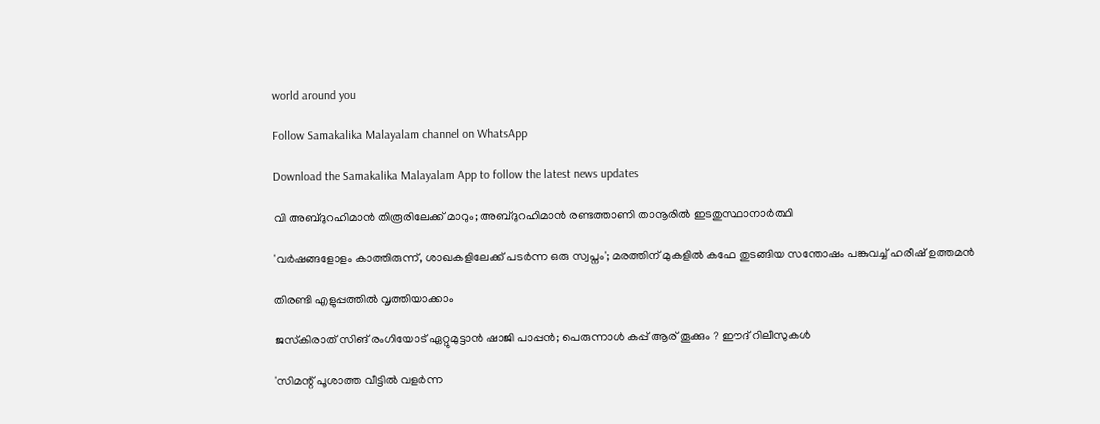world around you

Follow Samakalika Malayalam channel on WhatsApp

Download the Samakalika Malayalam App to follow the latest news updates

വി അബ്ദുറഹിമാന്‍ തിരൂരിലേക്ക് മാറും; അബ്ദുറഹിമാന്‍ രണ്ടത്താണി താനൂരില്‍ ഇടതുസ്ഥാനാർത്ഥി

'വർഷങ്ങളോളം കാത്തിരുന്ന്, ശാഖകളിലേക്ക് പടർന്ന ഒരു സ്വപ്നം'; മരത്തിന് മുകളിൽ കഫേ തുടങ്ങിയ സന്തോഷം പങ്കുവച്ച് ഹരീഷ് ഉത്തമൻ

തിരണ്ടി എളുപ്പത്തിൽ വൃത്തിയാക്കാം

ജസ്‌കിരാത് സിങ് രംഗിയോട് ഏറ്റുമുട്ടാൻ ഷാജി പാപ്പൻ; പെരുന്നാൾ കപ്പ് ആര് തൂക്കും ? ഈദ് റിലീസുകൾ

'സിമന്റ് പൂശാത്ത വീട്ടില്‍ വളര്‍ന്ന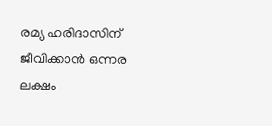രമ്യ ഹരിദാസിന് ജീവിക്കാന്‍ ഒന്നര ലക്ഷം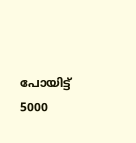പോയിട്ട് 5000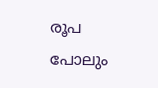രൂപ പോലും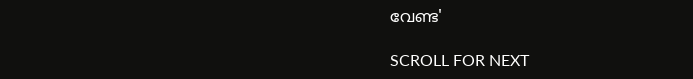വേണ്ട'

SCROLL FOR NEXT